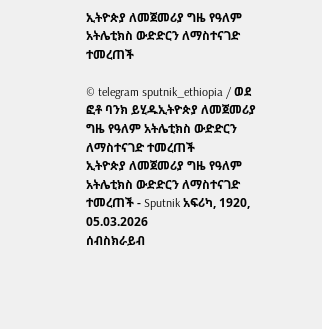ኢትዮጵያ ለመጀመሪያ ግዜ የዓለም አትሌቲክስ ውድድርን ለማስተናገድ ተመረጠች

© telegram sputnik_ethiopia / ወደ ፎቶ ባንክ ይሂዱኢትዮጵያ ለመጀመሪያ ግዜ የዓለም አትሌቲክስ ውድድርን ለማስተናገድ ተመረጠች
ኢትዮጵያ ለመጀመሪያ ግዜ የዓለም አትሌቲክስ ውድድርን ለማስተናገድ ተመረጠች - Sputnik አፍሪካ, 1920, 05.03.2026
ሰብስክራይብ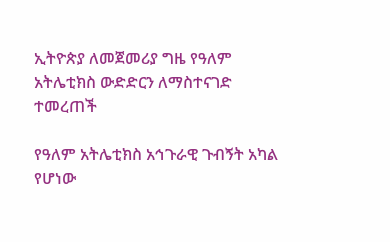ኢትዮጵያ ለመጀመሪያ ግዜ የዓለም አትሌቲክስ ውድድርን ለማስተናገድ ተመረጠች

የዓለም አትሌቲክስ አኅጉራዊ ጉብኝት አካል የሆነው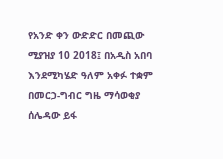የአንድ ቀን ውድድር በመጪው ሚያዝያ 10 2018፤ በአዲስ አበባ እንደሚካሄድ ዓለም አቀፉ ተቋም በመርኃ-ግብር ግዜ ማሳወቂያ ሰሌዳው ይፋ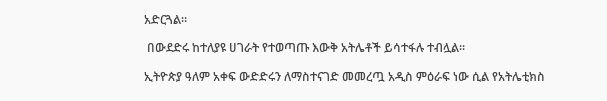አድርጓል፡፡

 በውደድሩ ከተለያዩ ሀገራት የተወጣጡ እውቅ አትሌቶች ይሳተፋሉ ተብሏል፡፡

ኢትዮጵያ ዓለም አቀፍ ውድድሩን ለማስተናገድ መመረጧ አዲስ ምዕራፍ ነው ሲል የአትሌቲክስ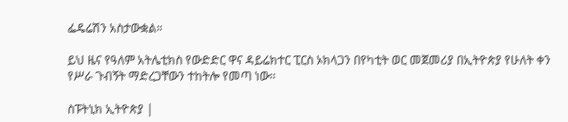ፌዴሬሽን አስታውቋል።

ይህ ዜና የዓለም አትሌቲክስ የውድድር ዋና ዳይሬክተር ፒርስ ኦክላጋን በየካቲት ወር መጀመሪያ በኢትዮጵያ የሁለት ቀን የሥራ ጉብኝት ማድረጋቸውን ተከትሎ የመጣ ነው፡፡

ስፑትኒክ ኢትዮጵያ |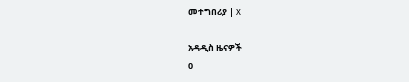መተግበሪያ | X

አዳዲስ ዜናዎች
0